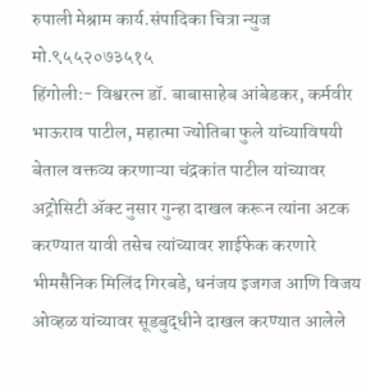रुपाली मेश्राम कार्य.संपादिका चित्रा न्युज मो.९५५२०७३५१५
हिंगोली:- विश्वरत्न डॉ. बाबासाहेब आंबेडकर, कर्मवीर भाऊराव पाटील, महात्मा ज्योतिबा फुले यांच्याविषयी बेताल वक्तव्य करणाऱ्या चंद्रकांत पाटील यांच्यावर अट्रोसिटी ॲक्ट नुसार गुन्हा दाखल करून त्यांना अटक करण्यात यावी तसेच त्यांच्यावर शाईफेक करणारे भीमसैनिक मिलिंद गिरबडे, धनंजय इजगज आणि विजय ओव्हळ यांच्यावर सूडबुद्धीने दाखल करण्यात आलेले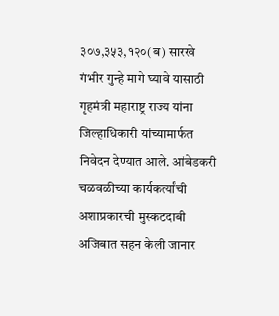३०७,३५३,१२०(ब) सारखे गंभीर गुन्हे मागे घ्यावे यासाठी गृहमंत्री महाराष्ट्र राज्य यांना जिल्हाधिकारी यांच्यामार्फत निवेदन देण्यात आले. आंबेडकरी चळवळीच्या कार्यकर्त्यांची अशाप्रकारची मुस्कटदाबी अजिबात सहन केली जानार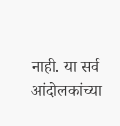नाही. या सर्व आंदोलकांच्या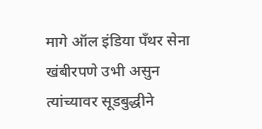मागे ऑल इंडिया पँथर सेना खंबीरपणे उभी असुन त्यांच्यावर सूडबुद्धीने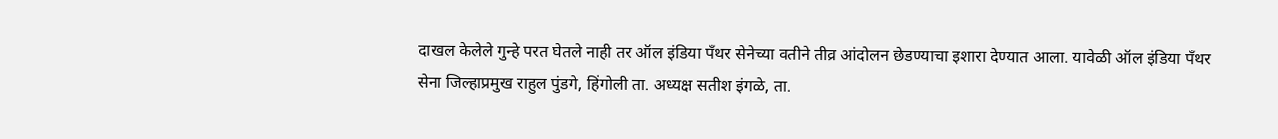दाखल केलेले गुन्हे परत घेतले नाही तर ऑल इंडिया पँथर सेनेच्या वतीने तीव्र आंदोलन छेडण्याचा इशारा देण्यात आला. यावेळी ऑल इंडिया पँथर सेना जिल्हाप्रमुख राहुल पुंडगे, हिंगोली ता. अध्यक्ष सतीश इंगळे, ता.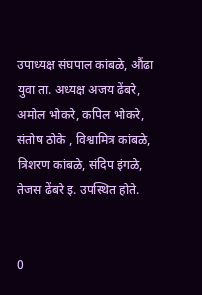उपाध्यक्ष संघपाल कांबळे, औंढा युवा ता. अध्यक्ष अजय ढेंबरे, अमोल भोकरे, कपिल भोकरे, संतोष ठोके , विश्वामित्र कांबळे, त्रिशरण कांबळे, संदिप इंगळे, तेजस ढेंबरे इ. उपस्थित होते.


0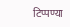टिप्पण्या